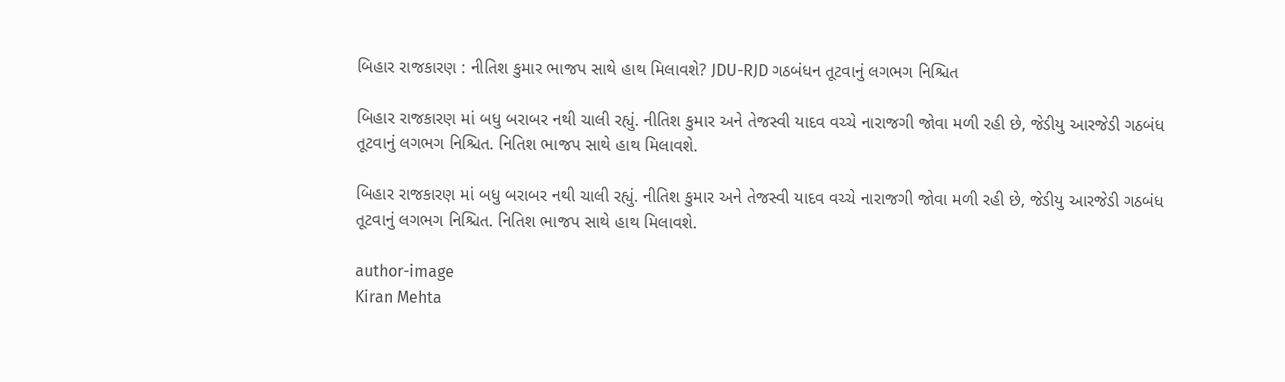બિહાર રાજકારણ : નીતિશ કુમાર ભાજપ સાથે હાથ મિલાવશે? JDU-RJD ગઠબંધન તૂટવાનું લગભગ નિશ્ચિત

બિહાર રાજકારણ માં બધુ બરાબર નથી ચાલી રહ્યું. નીતિશ કુમાર અને તેજસ્વી યાદવ વચ્ચે નારાજગી જોવા મળી રહી છે, જેડીયુ આરજેડી ગઠબંધ તૂટવાનું લગભગ નિશ્ચિત. નિતિશ ભાજપ સાથે હાથ મિલાવશે.

બિહાર રાજકારણ માં બધુ બરાબર નથી ચાલી રહ્યું. નીતિશ કુમાર અને તેજસ્વી યાદવ વચ્ચે નારાજગી જોવા મળી રહી છે, જેડીયુ આરજેડી ગઠબંધ તૂટવાનું લગભગ નિશ્ચિત. નિતિશ ભાજપ સાથે હાથ મિલાવશે.

author-image
Kiran Mehta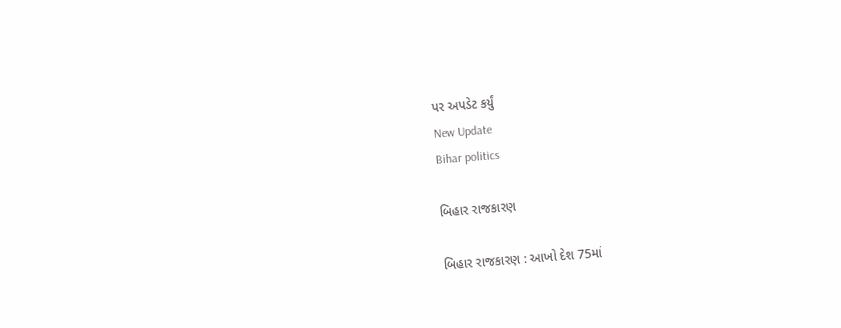પર અપડેટ કર્યું
New Update
Bihar politics

બિહાર રાજકારણ

બિહાર રાજકારણ : આખો દેશ 75માં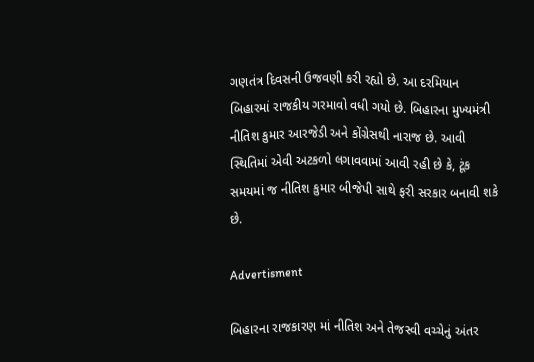ગણતંત્ર દિવસની ઉજવણી કરી રહ્યો છે. આ દરમિયાન બિહારમાં રાજકીય ગરમાવો વધી ગયો છે. બિહારના મુખ્યમંત્રી નીતિશ કુમાર આરજેડી અને કોંગ્રેસથી નારાજ છે. આવી સ્થિતિમાં એવી અટકળો લગાવવામાં આવી રહી છે કે, ટૂંક સમયમાં જ નીતિશ કુમાર બીજેપી સાથે ફરી સરકાર બનાવી શકે છે.

Advertisment

બિહારના રાજકારણ માં નીતિશ અને તેજસ્વી વચ્ચેનું અંતર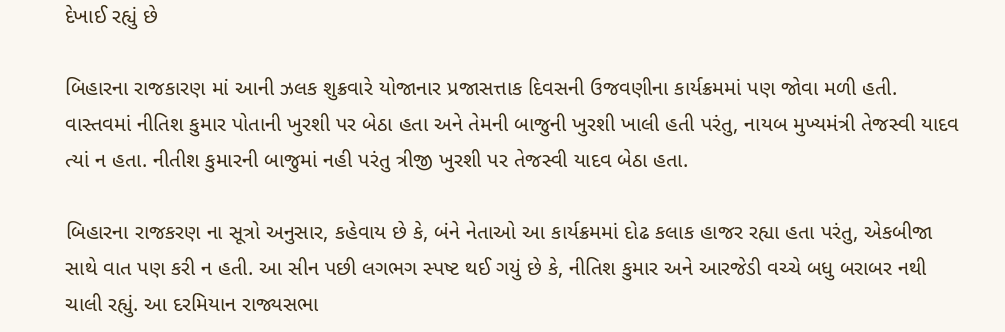દેખાઈ રહ્યું છે

બિહારના રાજકારણ માં આની ઝલક શુક્રવારે યોજાનાર પ્રજાસત્તાક દિવસની ઉજવણીના કાર્યક્રમમાં પણ જોવા મળી હતી. વાસ્તવમાં નીતિશ કુમાર પોતાની ખુરશી પર બેઠા હતા અને તેમની બાજુની ખુરશી ખાલી હતી પરંતુ, નાયબ મુખ્યમંત્રી તેજસ્વી યાદવ ત્યાં ન હતા. નીતીશ કુમારની બાજુમાં નહી પરંતુ ત્રીજી ખુરશી પર તેજસ્વી યાદવ બેઠા હતા.

બિહારના રાજકરણ ના સૂત્રો અનુસાર, કહેવાય છે કે, બંને નેતાઓ આ કાર્યક્રમમાં દોઢ કલાક હાજર રહ્યા હતા પરંતુ, એકબીજા સાથે વાત પણ કરી ન હતી. આ સીન પછી લગભગ સ્પષ્ટ થઈ ગયું છે કે, નીતિશ કુમાર અને આરજેડી વચ્ચે બધુ બરાબર નથી ચાલી રહ્યું. આ દરમિયાન રાજ્યસભા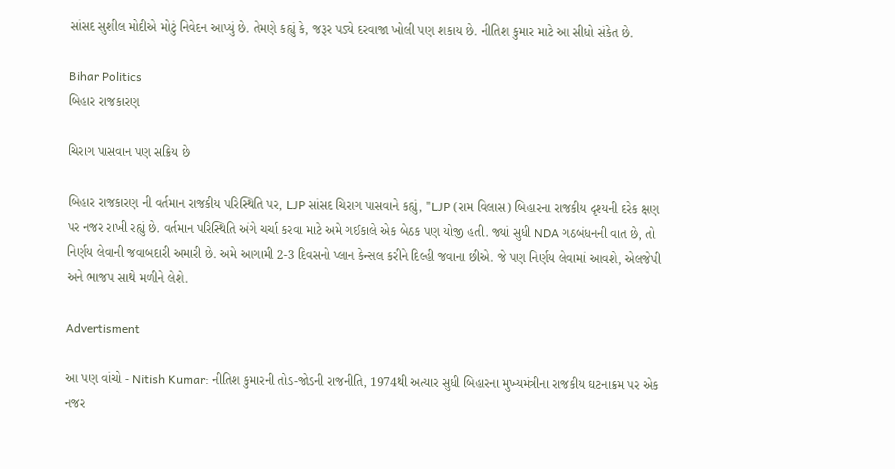સાંસદ સુશીલ મોદીએ મોટું નિવેદન આપ્યું છે. તેમણે કહ્યું કે, જરૂર પડ્યે દરવાજા ખોલી પણ શકાય છે. નીતિશ કુમાર માટે આ સીધો સંકેત છે.

Bihar Politics
બિહાર રાજકારણ

ચિરાગ પાસવાન પણ સક્રિય છે

બિહાર રાજકારણ ની વર્તમાન રાજકીય પરિસ્થિતિ પર, LJP સાંસદ ચિરાગ પાસવાને કહ્યું, "LJP (રામ વિલાસ) બિહારના રાજકીય દૃશ્યની દરેક ક્ષણ પર નજર રાખી રહ્યું છે. વર્તમાન પરિસ્થિતિ અંગે ચર્ચા કરવા માટે અમે ગઈકાલે એક બેઠક પણ યોજી હતી. જ્યાં સુધી NDA ગઠબંધનની વાત છે, તો નિર્ણય લેવાની જવાબદારી અમારી છે. અમે આગામી 2-3 દિવસનો પ્લાન કેન્સલ કરીને દિલ્હી જવાના છીએ. જે પણ નિર્ણય લેવામાં આવશે, એલજેપી અને ભાજપ સાથે મળીને લેશે.

Advertisment

આ પણ વાંચો - Nitish Kumar: નીતિશ કુમારની તોડ-જોડની રાજનીતિ, 1974થી અત્યાર સુધી બિહારના મુખ્યમંત્રીના રાજકીય ઘટનાક્રમ પર એક નજર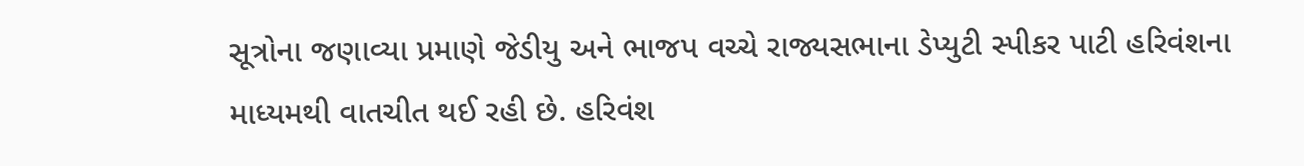સૂત્રોના જણાવ્યા પ્રમાણે જેડીયુ અને ભાજપ વચ્ચે રાજ્યસભાના ડેપ્યુટી સ્પીકર પાટી હરિવંશના માધ્યમથી વાતચીત થઈ રહી છે. હરિવંશ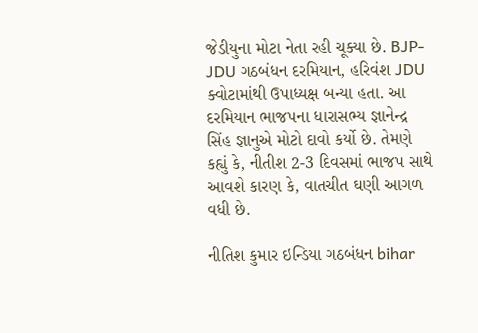જેડીયુના મોટા નેતા રહી ચૂક્યા છે. BJP-JDU ગઠબંધન દરમિયાન, હરિવંશ JDU ક્વોટામાંથી ઉપાધ્યક્ષ બન્યા હતા. આ દરમિયાન ભાજપના ધારાસભ્ય જ્ઞાનેન્દ્ર સિંહ જ્ઞાનુએ મોટો દાવો કર્યો છે. તેમણે કહ્યું કે, નીતીશ 2-3 દિવસમાં ભાજપ સાથે આવશે કારણ કે, વાતચીત ઘણી આગળ વધી છે.

નીતિશ કુમાર ઇન્ડિયા ગઠબંધન bihar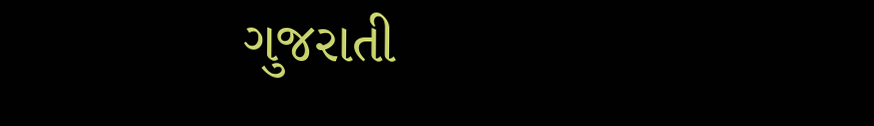ગુજરાતી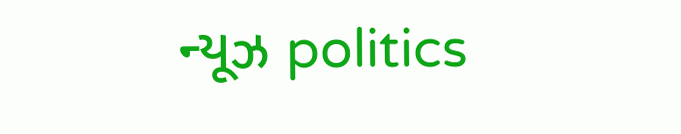ન્યૂઝ politics